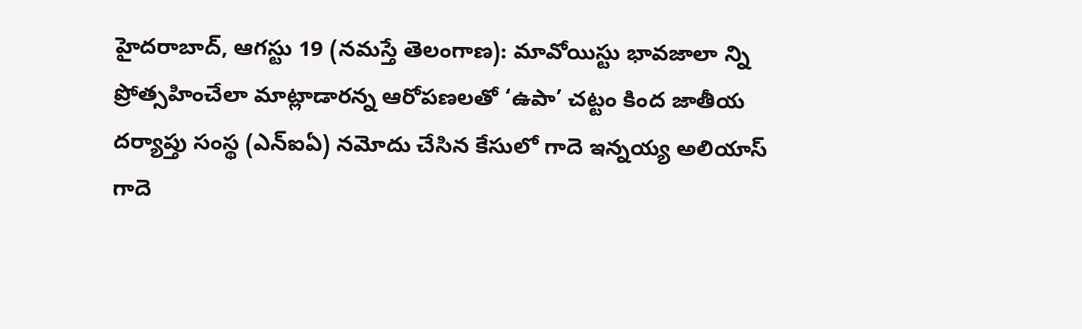హైదరాబాద్, ఆగస్టు 19 (నమస్తే తెలంగాణ): మావోయిస్టు భావజాలా న్ని ప్రోత్సహించేలా మాట్లాడారన్న ఆరోపణలతో ‘ఉపా’ చట్టం కింద జాతీయ దర్యాప్తు సంస్థ (ఎన్ఐఏ) నమోదు చేసిన కేసులో గాదె ఇన్నయ్య అలియాస్ గాదె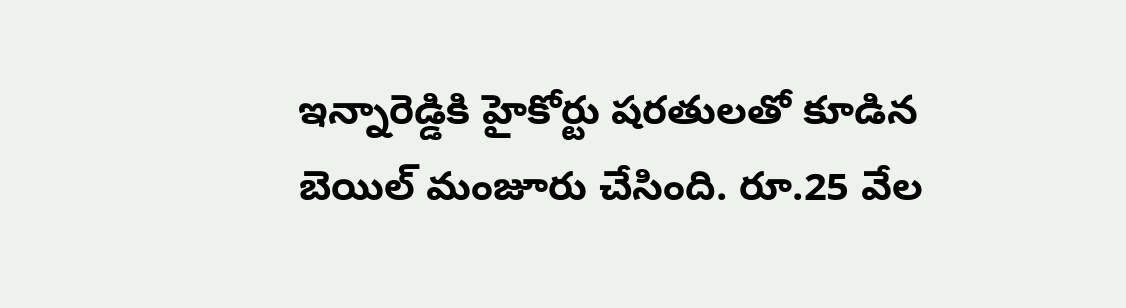ఇన్నారెడ్డికి హైకోర్టు షరతులతో కూడిన బెయిల్ మంజూరు చేసింది. రూ.25 వేల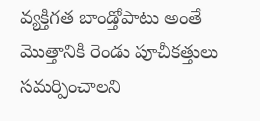వ్యక్తిగత బాండ్తోపాటు అంతే మొత్తానికి రెండు పూచీకత్తులు సమర్పించాలని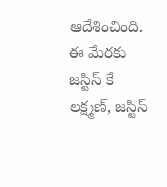ఆదేశించింది. ఈ మేరకు జస్టిస్ కే లక్ష్మణ్, జస్టిస్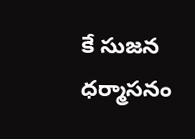కే సుజన ధర్మాసనం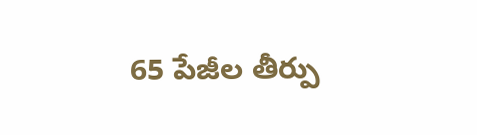65 పేజీల తీర్పు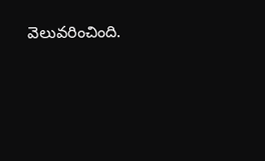వెలువరించింది.